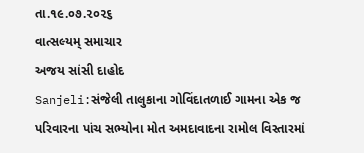તા.૧૯.૦૭.૨૦૨૬
વાત્સલ્યમ્ સમાચાર
અજય સાંસી દાહોદ
Sanjeli:સંજેલી તાલુકાના ગોવિંદાતળાઈ ગામના એક જ પરિવારના પાંચ સભ્યોના મોત અમદાવાદના રામોલ વિસ્તારમાં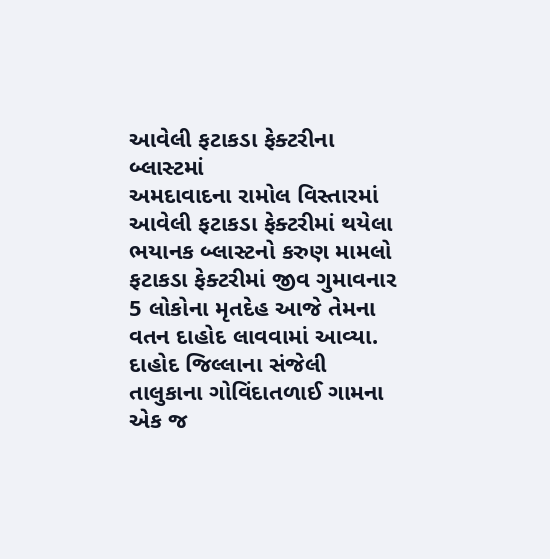આવેલી ફટાકડા ફેક્ટરીના બ્લાસ્ટમાં
અમદાવાદના રામોલ વિસ્તારમાં આવેલી ફટાકડા ફેક્ટરીમાં થયેલા ભયાનક બ્લાસ્ટનો કરુણ મામલો ફટાકડા ફેક્ટરીમાં જીવ ગુમાવનાર 5 લોકોના મૃતદેહ આજે તેમના વતન દાહોદ લાવવામાં આવ્યા. દાહોદ જિલ્લાના સંજેલી તાલુકાના ગોવિંદાતળાઈ ગામના એક જ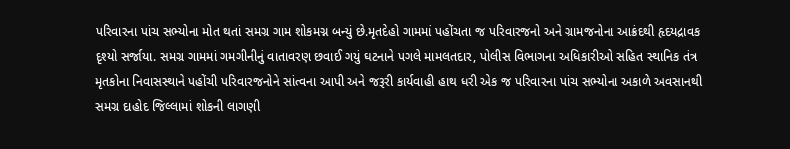પરિવારના પાંચ સભ્યોના મોત થતાં સમગ્ર ગામ શોકમગ્ન બન્યું છે.મૃતદેહો ગામમાં પહોંચતા જ પરિવારજનો અને ગ્રામજનોના આક્રંદથી હૃદયદ્રાવક દૃશ્યો સર્જાયા. સમગ્ર ગામમાં ગમગીનીનું વાતાવરણ છવાઈ ગયું ઘટનાને પગલે મામલતદાર, પોલીસ વિભાગના અધિકારીઓ સહિત સ્થાનિક તંત્ર મૃતકોના નિવાસસ્થાને પહોંચી પરિવારજનોને સાંત્વના આપી અને જરૂરી કાર્યવાહી હાથ ધરી એક જ પરિવારના પાંચ સભ્યોના અકાળે અવસાનથી સમગ્ર દાહોદ જિલ્લામાં શોકની લાગણી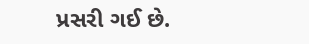પ્રસરી ગઈ છે.